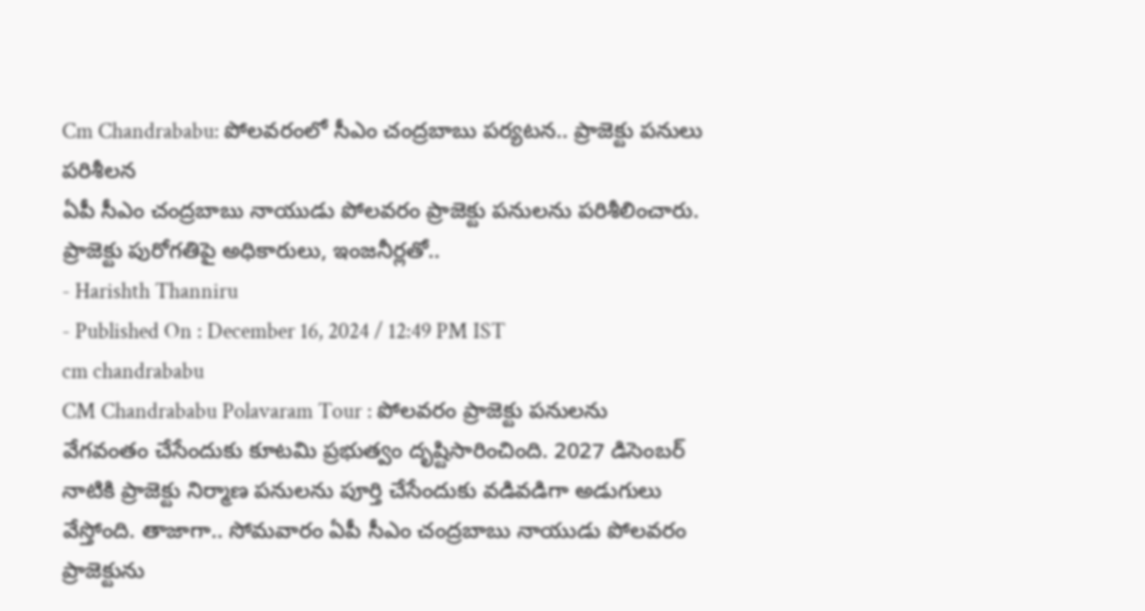Cm Chandrababu: పోలవరంలో సీఎం చంద్రబాబు పర్యటన.. ప్రాజెక్టు పనులు పరిశీలన
ఏపీ సీఎం చంద్రబాబు నాయుడు పోలవరం ప్రాజెక్టు పనులను పరిశీలించారు. ప్రాజెక్టు పురోగతిపై అధికారులు, ఇంజనీర్లతో..
- Harishth Thanniru
- Published On : December 16, 2024 / 12:49 PM IST
cm chandrababu
CM Chandrababu Polavaram Tour : పోలవరం ప్రాజెక్టు పనులను వేగవంతం చేసేందుకు కూటమి ప్రభుత్వం దృష్టిసారించింది. 2027 డిసెంబర్ నాటికి ప్రాజెక్టు నిర్మాణ పనులను పూర్తి చేసేందుకు వడివడిగా అడుగులు వేస్తోంది. తాజాగా.. సోమవారం ఏపీ సీఎం చంద్రబాబు నాయుడు పోలవరం ప్రాజెక్టును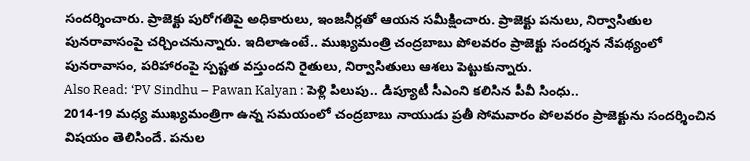సందర్శించారు. ప్రాజెక్టు పురోగతిపై అధికారులు, ఇంజనీర్లతో ఆయన సమీక్షించారు. ప్రాజెక్టు పనులు, నిర్వాసితుల పునరావాసంపై చర్చించనున్నారు. ఇదిలాఉంటే.. ముఖ్యమంత్రి చంద్రబాబు పోలవరం ప్రాజెక్టు సందర్శన నేపథ్యంలో పునరావాసం, పరిహారంపై స్పష్టత వస్తుందని రైతులు, నిర్వాసితులు ఆశలు పెట్టుకున్నారు.
Also Read: ‘PV Sindhu – Pawan Kalyan : పెళ్లి పిలుపు.. డిప్యూటీ సీఎంని కలిసిన పీవీ సింధు..
2014-19 మధ్య ముఖ్యమంత్రిగా ఉన్న సమయంలో చంద్రబాబు నాయుడు ప్రతీ సోమవారం పోలవరం ప్రాజెక్టును సందర్శించిన విషయం తెలిసిందే. పనుల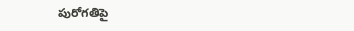పురోగతిపై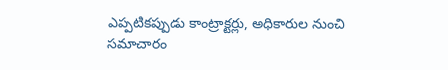ఎప్పటికప్పుడు కాంట్రాక్టర్లు, అధికారుల నుంచి సమాచారం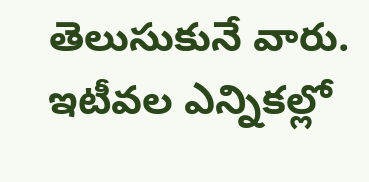తెలుసుకునే వారు. ఇటీవల ఎన్నికల్లో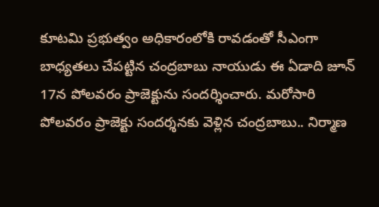కూటమి ప్రభుత్వం అధికారంలోకి రావడంతో సీఎంగా బాధ్యతలు చేపట్టిన చంద్రబాబు నాయుడు ఈ ఏడాది జూన్ 17న పోలవరం ప్రాజెక్టును సందర్శించారు. మరోసారి పోలవరం ప్రాజెక్టు సందర్శనకు వెళ్లిన చంద్రబాబు.. నిర్మాణ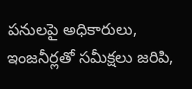పనులపై అధికారులు, ఇంజనీర్లతో సమీక్షలు జరిపి,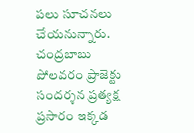పలు సూచనలు చేయనున్నారు.
చంద్రబాబు పోలవరం ప్రాజెక్టు సందర్శన ప్రత్యక్ష ప్రసారం ఇక్కడ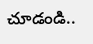చూడండి..